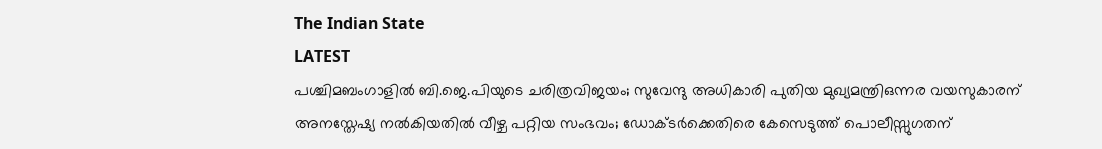The Indian State
LATEST
പശ്ചിമബംഗാളിൽ ബി.ജെ.പിയുടെ ചരിത്രവിജയം; സുവേന്ദു അധികാരി പുതിയ മുഖ്യമന്ത്രിഒന്നര വയസുകാരന് അനസ്തേഷ്യ നൽകിയതിൽ വീഴ്ച പറ്റിയ സംഭവം; ഡോക്ടർക്കെതിരെ കേസെടുത്ത് പൊലീസ്സുഗതന്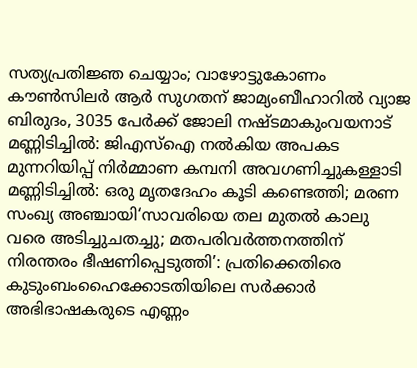സത്യപ്രതിജ്ഞ ചെയ്യാം; വാഴോട്ടുകോണം കൗൺസിലർ ആർ സുഗതന് ജാമ്യംബീഹാറിൽ വ്യാജ ബിരുദം, 3035 പേർക്ക് ജോലി നഷ്ടമാകുംവയനാട് മണ്ണിടിച്ചിൽ: ജിഎസ്ഐ നൽകിയ അപകട മുന്നറിയിപ്പ് നിർമ്മാണ കമ്പനി അവഗണിച്ചുകള്ളാടി മണ്ണിടിച്ചിൽ: ഒരു മൃതദേഹം കൂടി കണ്ടെത്തി; മരണ സംഖ്യ അഞ്ചായി‘സാവരിയെ തല മുതൽ കാലു വരെ അടിച്ചുചതച്ചു; മതപരിവർത്തനത്തിന് നിരന്തരം ഭീഷണിപ്പെടുത്തി’: പ്രതിക്കെതിരെ കുടുംബംഹൈക്കോടതിയിലെ സര്‍ക്കാര്‍ അഭിഭാഷകരുടെ എണ്ണം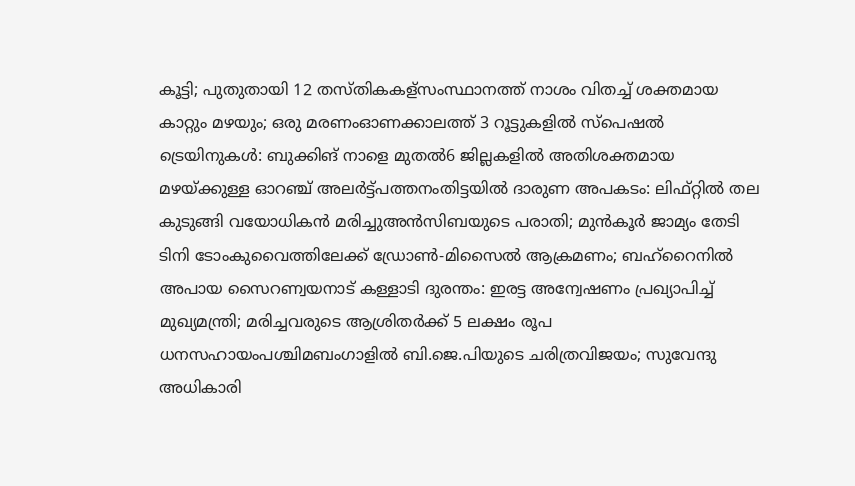കൂട്ടി; പുതുതായി 12 തസ്തികകള്സംസ്ഥാനത്ത് നാശം വിതച്ച് ശക്തമായ കാറ്റും മഴയും; ഒരു മരണംഓണക്കാലത്ത് 3 റൂട്ടുകളിൽ സ്പെഷൽ ട്രെയിനുകൾ: ബുക്കിങ് നാളെ മുതൽ6 ജില്ലകളിൽ അതിശക്തമായ മഴയ്ക്കുള്ള ഓറഞ്ച് അലർട്ട്പത്തനംതിട്ടയിൽ ദാരുണ അപകടം: ലിഫ്റ്റിൽ തല കുടുങ്ങി വയോധികൻ മരിച്ചുഅന്‍സിബയുടെ പരാതി; മുന്‍കൂര്‍ ജാമ്യം തേടി ടിനി ടോംകുവൈത്തിലേക്ക് ഡ്രോണ്‍-മിസൈല്‍ ആക്രമണം; ബഹ്‌റൈനില്‍ അപായ സൈറണ്വയനാട് കള്ളാടി ദുരന്തം: ഇരട്ട അന്വേഷണം പ്രഖ്യാപിച്ച് മുഖ്യമന്ത്രി; മരിച്ചവരുടെ ആശ്രിതർക്ക് 5 ലക്ഷം രൂപ ധനസഹായംപശ്ചിമബംഗാളിൽ ബി.ജെ.പിയുടെ ചരിത്രവിജയം; സുവേന്ദു അധികാരി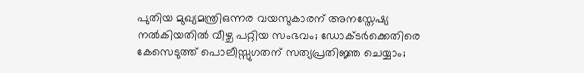പുതിയ മുഖ്യമന്ത്രിഒന്നര വയസുകാരന് അനസ്തേഷ്യ നൽകിയതിൽ വീഴ്ച പറ്റിയ സംഭവം; ഡോക്ടർക്കെതിരെ കേസെടുത്ത് പൊലീസ്സുഗതന് സത്യപ്രതിജ്ഞ ചെയ്യാം;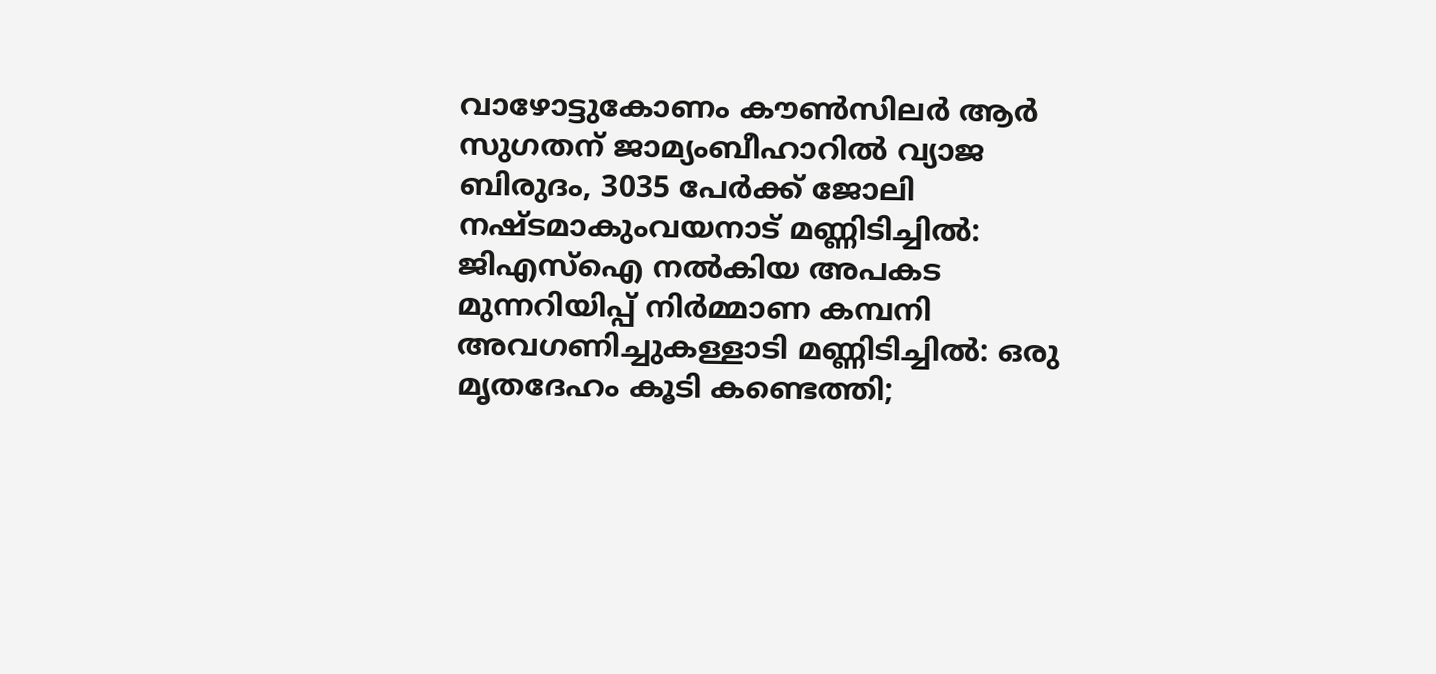വാഴോട്ടുകോണം കൗൺസിലർ ആർ സുഗതന് ജാമ്യംബീഹാറിൽ വ്യാജ ബിരുദം, 3035 പേർക്ക് ജോലി നഷ്ടമാകുംവയനാട് മണ്ണിടിച്ചിൽ: ജിഎസ്ഐ നൽകിയ അപകട മുന്നറിയിപ്പ് നിർമ്മാണ കമ്പനി അവഗണിച്ചുകള്ളാടി മണ്ണിടിച്ചിൽ: ഒരു മൃതദേഹം കൂടി കണ്ടെത്തി;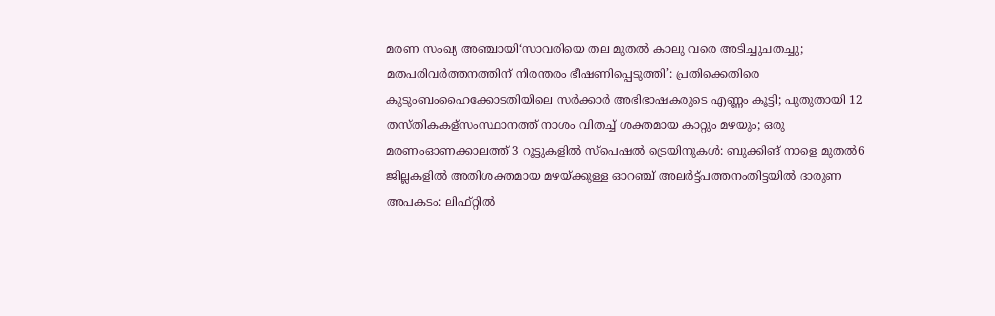മരണ സംഖ്യ അഞ്ചായി‘സാവരിയെ തല മുതൽ കാലു വരെ അടിച്ചുചതച്ചു; മതപരിവർത്തനത്തിന് നിരന്തരം ഭീഷണിപ്പെടുത്തി’: പ്രതിക്കെതിരെ കുടുംബംഹൈക്കോടതിയിലെ സര്‍ക്കാര്‍ അഭിഭാഷകരുടെ എണ്ണം കൂട്ടി; പുതുതായി 12 തസ്തികകള്സംസ്ഥാനത്ത് നാശം വിതച്ച് ശക്തമായ കാറ്റും മഴയും; ഒരു മരണംഓണക്കാലത്ത് 3 റൂട്ടുകളിൽ സ്പെഷൽ ട്രെയിനുകൾ: ബുക്കിങ് നാളെ മുതൽ6 ജില്ലകളിൽ അതിശക്തമായ മഴയ്ക്കുള്ള ഓറഞ്ച് അലർട്ട്പത്തനംതിട്ടയിൽ ദാരുണ അപകടം: ലിഫ്റ്റിൽ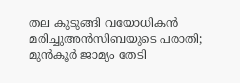തല കുടുങ്ങി വയോധികൻ മരിച്ചുഅന്‍സിബയുടെ പരാതി; മുന്‍കൂര്‍ ജാമ്യം തേടി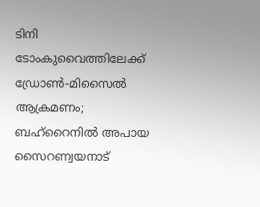ടിനി ടോംകുവൈത്തിലേക്ക് ഡ്രോണ്‍-മിസൈല്‍ ആക്രമണം; ബഹ്‌റൈനില്‍ അപായ സൈറണ്വയനാട്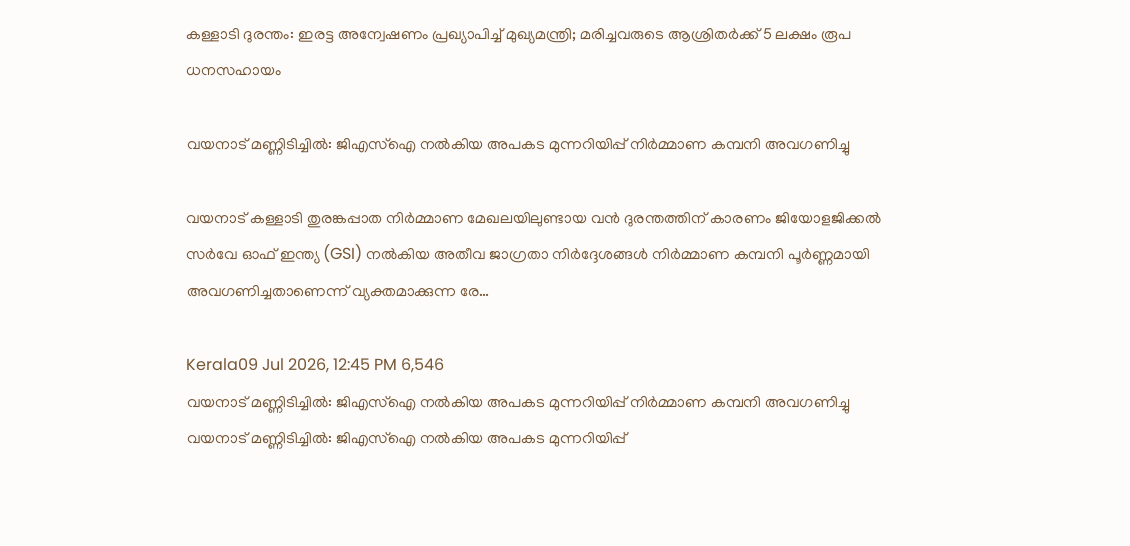കള്ളാടി ദുരന്തം: ഇരട്ട അന്വേഷണം പ്രഖ്യാപിച്ച് മുഖ്യമന്ത്രി; മരിച്ചവരുടെ ആശ്രിതർക്ക് 5 ലക്ഷം രൂപ ധനസഹായം

വയനാട് മണ്ണിടിച്ചിൽ: ജിഎസ്ഐ നൽകിയ അപകട മുന്നറിയിപ്പ് നിർമ്മാണ കമ്പനി അവഗണിച്ചു

വയനാട് കള്ളാടി തുരങ്കപ്പാത നിർമ്മാണ മേഖലയിലുണ്ടായ വൻ ദുരന്തത്തിന് കാരണം ജിയോളജിക്കൽ സർവേ ഓഫ് ഇന്ത്യ (GSI) നൽകിയ അതീവ ജാഗ്രതാ നിർദ്ദേശങ്ങൾ നിർമ്മാണ കമ്പനി പൂർണ്ണമായി അവഗണിച്ചതാണെന്ന് വ്യക്തമാക്കുന്ന രേ…

Kerala09 Jul 2026, 12:45 PM 6,546
വയനാട് മണ്ണിടിച്ചിൽ: ജിഎസ്ഐ നൽകിയ അപകട മുന്നറിയിപ്പ് നിർമ്മാണ കമ്പനി അവഗണിച്ചു
വയനാട് മണ്ണിടിച്ചിൽ: ജിഎസ്ഐ നൽകിയ അപകട മുന്നറിയിപ്പ്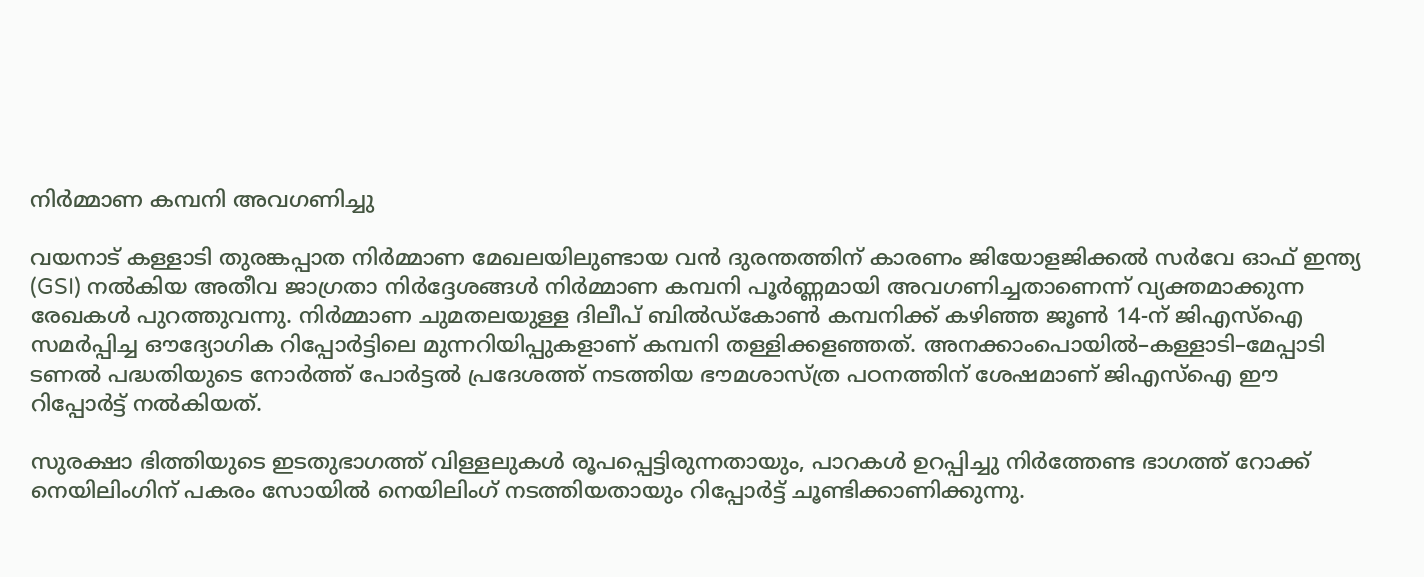നിർമ്മാണ കമ്പനി അവഗണിച്ചു

വയനാട് കള്ളാടി തുരങ്കപ്പാത നിർമ്മാണ മേഖലയിലുണ്ടായ വൻ ദുരന്തത്തിന് കാരണം ജിയോളജിക്കൽ സർവേ ഓഫ് ഇന്ത്യ (GSI) നൽകിയ അതീവ ജാഗ്രതാ നിർദ്ദേശങ്ങൾ നിർമ്മാണ കമ്പനി പൂർണ്ണമായി അവഗണിച്ചതാണെന്ന് വ്യക്തമാക്കുന്ന രേഖകൾ പുറത്തുവന്നു. നിർമ്മാണ ചുമതലയുള്ള ദിലീപ് ബിൽഡ്കോൺ കമ്പനിക്ക് കഴിഞ്ഞ ജൂൺ 14-ന് ജിഎസ്ഐ സമർപ്പിച്ച ഔദ്യോഗിക റിപ്പോർട്ടിലെ മുന്നറിയിപ്പുകളാണ് കമ്പനി തള്ളിക്കളഞ്ഞത്. അനക്കാംപൊയിൽ–കള്ളാടി–മേപ്പാടി ടണൽ പദ്ധതിയുടെ നോർത്ത് പോർട്ടൽ പ്രദേശത്ത് നടത്തിയ ഭൗമശാസ്ത്ര പഠനത്തിന് ശേഷമാണ് ജിഎസ്ഐ ഈ റിപ്പോർട്ട് നൽകിയത്.

സുരക്ഷാ ഭിത്തിയുടെ ഇടതുഭാഗത്ത് വിള്ളലുകൾ രൂപപ്പെട്ടിരുന്നതായും, പാറകൾ ഉറപ്പിച്ചു നിർത്തേണ്ട ഭാഗത്ത് റോക്ക് നെയിലിംഗിന് പകരം സോയിൽ നെയിലിംഗ് നടത്തിയതായും റിപ്പോർട്ട് ചൂണ്ടിക്കാണിക്കുന്നു.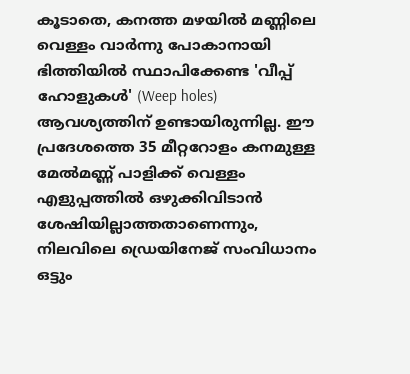കൂടാതെ, കനത്ത മഴയിൽ മണ്ണിലെ വെള്ളം വാർന്നു പോകാനായി ഭിത്തിയിൽ സ്ഥാപിക്കേണ്ട 'വീപ്പ് ഹോളുകൾ' (Weep holes) ആവശ്യത്തിന് ഉണ്ടായിരുന്നില്ല. ഈ പ്രദേശത്തെ 35 മീറ്ററോളം കനമുള്ള മേൽമണ്ണ് പാളിക്ക് വെള്ളം എളുപ്പത്തിൽ ഒഴുക്കിവിടാൻ ശേഷിയില്ലാത്തതാണെന്നും, നിലവിലെ ഡ്രെയിനേജ് സംവിധാനം ഒട്ടും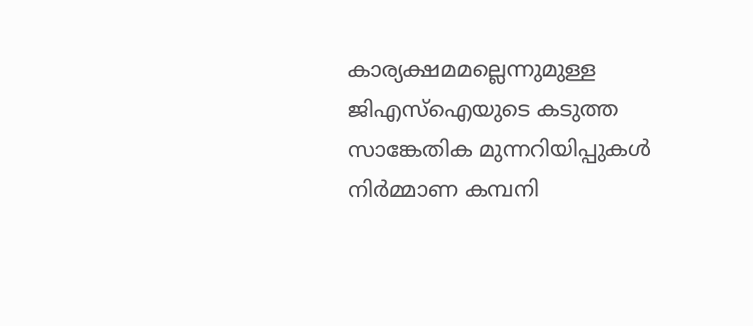കാര്യക്ഷമമല്ലെന്നുമുള്ള ജിഎസ്ഐയുടെ കടുത്ത സാങ്കേതിക മുന്നറിയിപ്പുകൾ നിർമ്മാണ കമ്പനി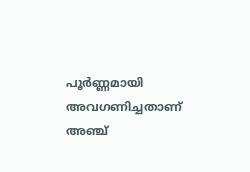പൂർണ്ണമായി അവഗണിച്ചതാണ് അഞ്ച്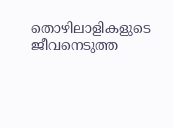തൊഴിലാളികളുടെ ജീവനെടുത്ത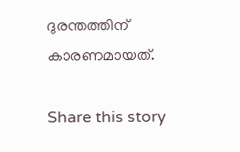ദുരന്തത്തിന് കാരണമായത്.

Share this story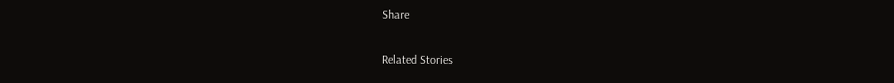Share

Related Stories